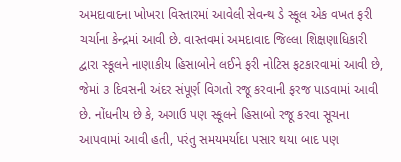અમદાવાદના ખોખરા વિસ્તારમાં આવેલી સેવન્થ ડે સ્કૂલ એક વખત ફરી ચર્ચાના કેન્દ્રમાં આવી છે. વાસ્તવમાં અમદાવાદ જિલ્લા શિક્ષણાધિકારી દ્વારા સ્કૂલને નાણાકીય હિસાબોને લઈને ફરી નોટિસ ફટકારવામાં આવી છે, જેમાં ૩ દિવસની અંદર સંપૂર્ણ વિગતો રજૂ કરવાની ફરજ પાડવામાં આવી છે. નોંધનીય છે કે, અગાઉ પણ સ્કૂલને હિસાબો રજૂ કરવા સૂચના આપવામાં આવી હતી, પરંતુ સમયમર્યાદા પસાર થયા બાદ પણ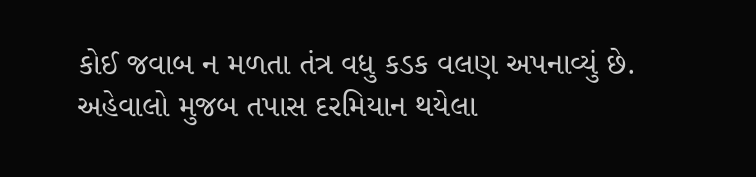કોઈ જવાબ ન મળતા તંત્ર વધુ કડક વલણ અપનાવ્યું છે.
અહેવાલો મુજબ તપાસ દરમિયાન થયેલા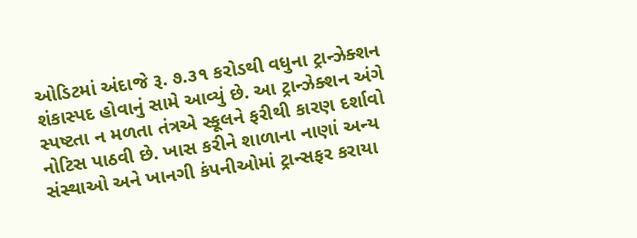ઓડિટમાં અંદાજે રૂ. ૭.૩૧ કરોડથી વધુના ટ્રાન્ઝેક્શન શંકાસ્પદ હોવાનું સામે આવ્યું છે. આ ટ્રાન્ઝેક્શન અંગે સ્પષ્ટતા ન મળતા તંત્રએ સ્કૂલને ફરીથી કારણ દર્શાવો નોટિસ પાઠવી છે. ખાસ કરીને શાળાના નાણાં અન્ય સંસ્થાઓ અને ખાનગી કંપનીઓમાં ટ્રાન્સફર કરાયા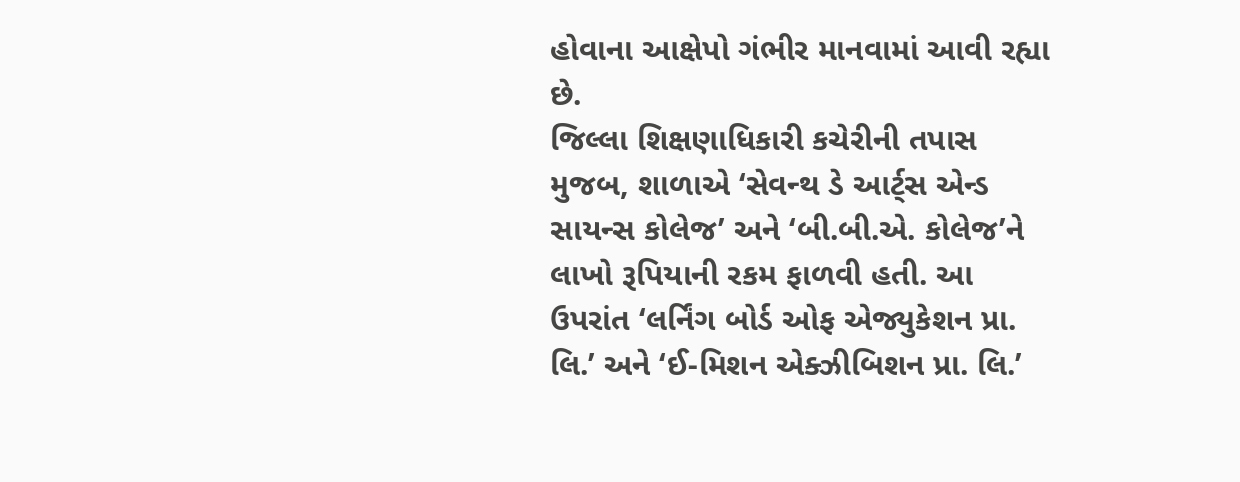હોવાના આક્ષેપો ગંભીર માનવામાં આવી રહ્યા છે.
જિલ્લા શિક્ષણાધિકારી કચેરીની તપાસ મુજબ, શાળાએ ‘સેવન્થ ડે આર્ટ્‌સ એન્ડ સાયન્સ કોલેજ’ અને ‘બી.બી.એ. કોલેજ’ને લાખો રૂપિયાની રકમ ફાળવી હતી. આ ઉપરાંત ‘લર્નિંગ બોર્ડ ઓફ એજ્યુકેશન પ્રા. લિ.’ અને ‘ઈ-મિશન એક્ઝીબિશન પ્રા. લિ.’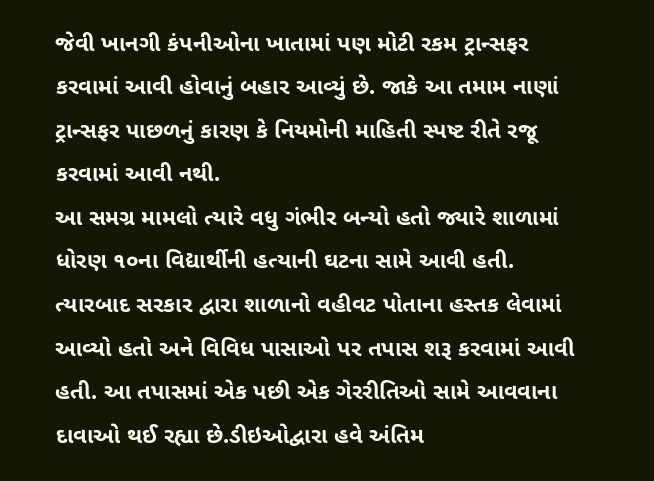જેવી ખાનગી કંપનીઓના ખાતામાં પણ મોટી રકમ ટ્રાન્સફર કરવામાં આવી હોવાનું બહાર આવ્યું છે. જાકે આ તમામ નાણાં ટ્રાન્સફર પાછળનું કારણ કે નિયમોની માહિતી સ્પષ્ટ રીતે રજૂ કરવામાં આવી નથી.
આ સમગ્ર મામલો ત્યારે વધુ ગંભીર બન્યો હતો જ્યારે શાળામાં ધોરણ ૧૦ના વિદ્યાર્થીની હત્યાની ઘટના સામે આવી હતી. ત્યારબાદ સરકાર દ્વારા શાળાનો વહીવટ પોતાના હસ્તક લેવામાં આવ્યો હતો અને વિવિધ પાસાઓ પર તપાસ શરૂ કરવામાં આવી હતી. આ તપાસમાં એક પછી એક ગેરરીતિઓ સામે આવવાના દાવાઓ થઈ રહ્યા છે.ડીઇઓદ્વારા હવે અંતિમ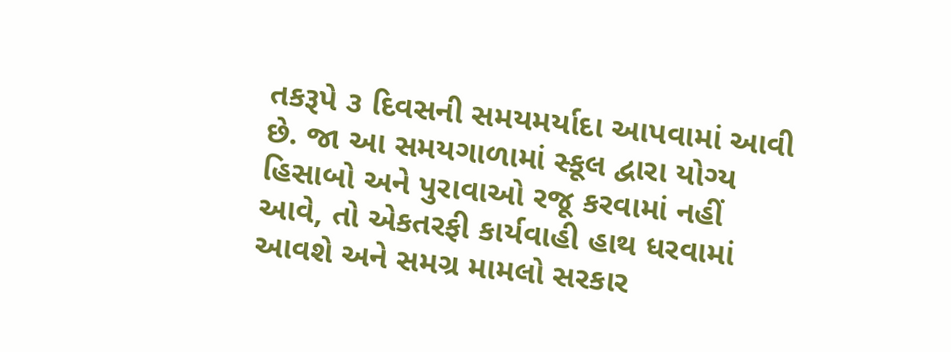તકરૂપે ૩ દિવસની સમયમર્યાદા આપવામાં આવી છે. જા આ સમયગાળામાં સ્કૂલ દ્વારા યોગ્ય હિસાબો અને પુરાવાઓ રજૂ કરવામાં નહીં આવે, તો એકતરફી કાર્યવાહી હાથ ધરવામાં આવશે અને સમગ્ર મામલો સરકાર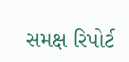સમક્ષ રિપોર્ટ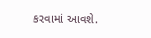કરવામાં આવશે.